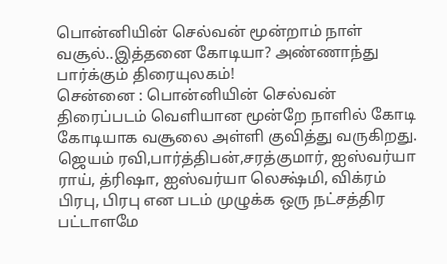பொன்னியின் செல்வன் மூன்றாம் நாள் வசூல்..இத்தனை கோடியா? அண்ணாந்து பார்க்கும் திரையுலகம்!
சென்னை : பொன்னியின் செல்வன் திரைப்படம் வெளியான மூன்றே நாளில் கோடி கோடியாக வசூலை அள்ளி குவித்து வருகிறது.
ஜெயம் ரவி,பார்த்திபன்,சரத்குமார், ஐஸ்வர்யா ராய், த்ரிஷா, ஐஸ்வர்யா லெக்ஷ்மி, விக்ரம் பிரபு, பிரபு என படம் முழுக்க ஒரு நட்சத்திர பட்டாளமே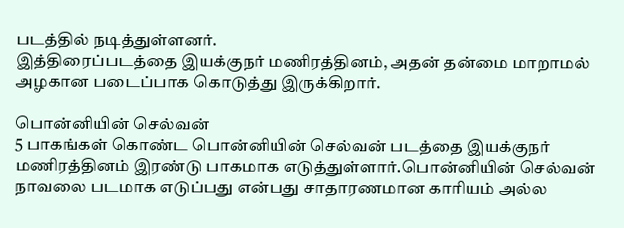படத்தில் நடித்துள்ளனர்.
இத்திரைப்படத்தை இயக்குநர் மணிரத்தினம், அதன் தன்மை மாறாமல் அழகான படைப்பாக கொடுத்து இருக்கிறார்.

பொன்னியின் செல்வன்
5 பாகங்கள் கொண்ட பொன்னியின் செல்வன் படத்தை இயக்குநர் மணிரத்தினம் இரண்டு பாகமாக எடுத்துள்ளார்.பொன்னியின் செல்வன் நாவலை படமாக எடுப்பது என்பது சாதாரணமான காரியம் அல்ல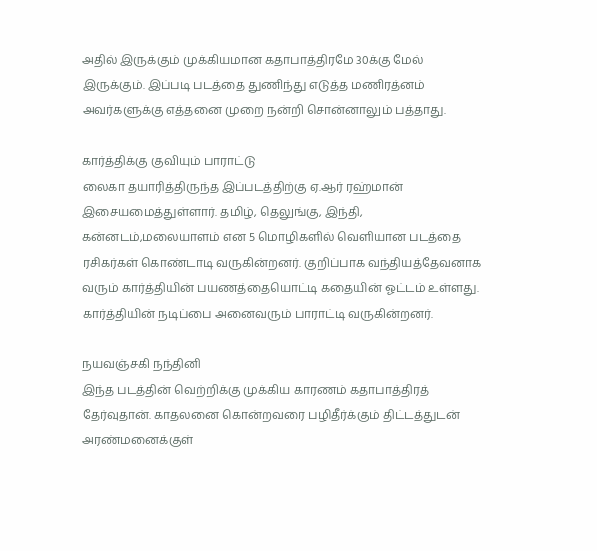அதில் இருக்கும் முக்கியமான கதாபாத்திரமே 30க்கு மேல் இருக்கும். இப்படி படத்தை துணிந்து எடுத்த மணிரத்னம் அவர்களுக்கு எத்தனை முறை நன்றி சொன்னாலும் பத்தாது.

கார்த்திக்கு குவியும் பாராட்டு
லைகா தயாரித்திருந்த இப்படத்திற்கு ஏ.ஆர் ரஹ்மான் இசையமைத்துள்ளார். தமிழ், தெலுங்கு, இந்தி, கன்னடம்,மலையாளம் என 5 மொழிகளில் வெளியான படத்தை ரசிகர்கள் கொண்டாடி வருகின்றனர். குறிப்பாக வந்தியத்தேவனாக வரும் கார்த்தியின் பயணத்தையொட்டி கதையின் ஓட்டம் உள்ளது. கார்த்தியின் நடிப்பை அனைவரும் பாராட்டி வருகின்றனர்.

நயவஞ்சகி நந்தினி
இந்த படத்தின் வெற்றிக்கு முக்கிய காரணம் கதாபாத்திரத் தேர்வுதான். காதலனை கொன்றவரை பழிதீர்க்கும் திட்டத்துடன் அரண்மனைக்குள்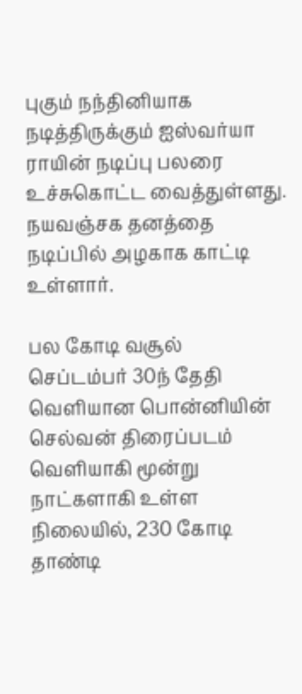புகும் நந்தினியாக நடித்திருக்கும் ஐஸ்வர்யா ராயின் நடிப்பு பலரை உச்சுகொட்ட வைத்துள்ளது. நயவஞ்சக தனத்தை நடிப்பில் அழகாக காட்டி உள்ளார்.

பல கோடி வசூல்
செப்டம்பர் 30ந் தேதி வெளியான பொன்னியின் செல்வன் திரைப்படம் வெளியாகி மூன்று நாட்களாகி உள்ள நிலையில், 230 கோடி தாண்டி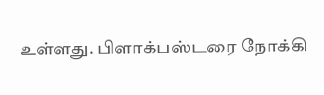உள்ளது. பிளாக்பஸ்டரை நோக்கி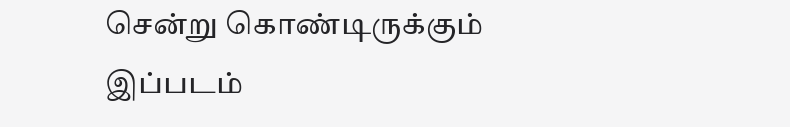சென்று கொண்டிருக்கும் இப்படம்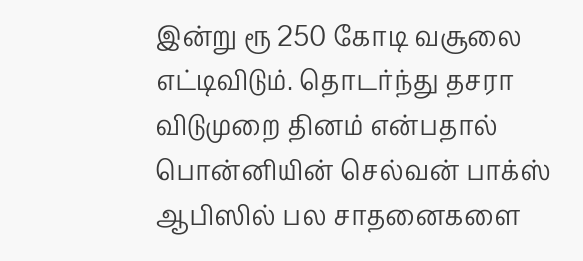இன்று ரூ 250 கோடி வசூலை எட்டிவிடும். தொடர்ந்து தசரா விடுமுறை தினம் என்பதால் பொன்னியின் செல்வன் பாக்ஸ் ஆபிஸில் பல சாதனைகளை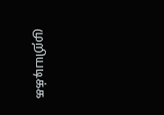முறியடிக்க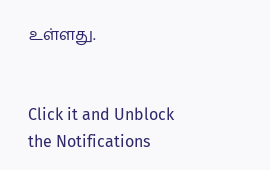உள்ளது.


Click it and Unblock the Notifications